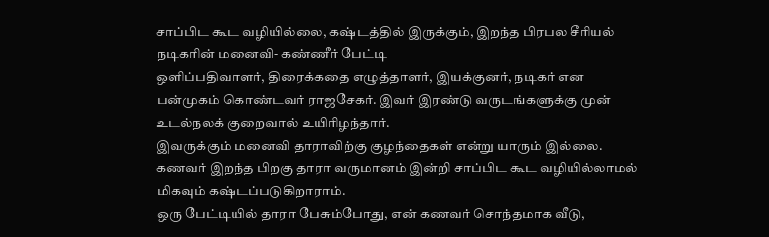சாப்பிட கூட வழியில்லை, கஷ்டத்தில் இருக்கும், இறந்த பிரபல சீரியல் நடிகரின் மனைவி- கண்ணீர் பேட்டி
ஒளிப்பதிவாளர், திரைக்கதை எழுத்தாளர், இயக்குனர், நடிகர் என பன்முகம் கொண்டவர் ராஜசேகர். இவர் இரண்டு வருடங்களுக்கு முன் உடல்நலக் குறைவால் உயிரிழந்தார்.
இவருக்கும் மனைவி தாராவிற்கு குழந்தைகள் என்று யாரும் இல்லை. கணவர் இறந்த பிறகு தாரா வருமானம் இன்றி சாப்பிட கூட வழியில்லாமல் மிகவும் கஷ்டப்படுகிறாராம்.
ஒரு பேட்டியில் தாரா பேசும்போது, என் கணவர் சொந்தமாக வீடு,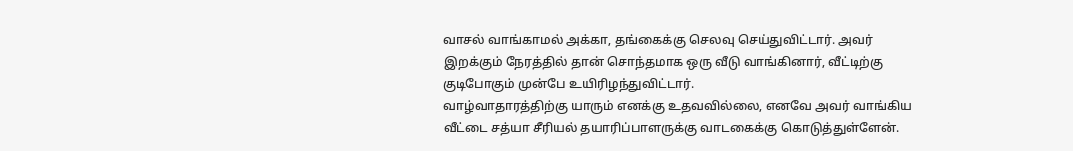வாசல் வாங்காமல் அக்கா, தங்கைக்கு செலவு செய்துவிட்டார். அவர் இறக்கும் நேரத்தில் தான் சொந்தமாக ஒரு வீடு வாங்கினார், வீட்டிற்கு குடிபோகும் முன்பே உயிரிழந்துவிட்டார்.
வாழ்வாதாரத்திற்கு யாரும் எனக்கு உதவவில்லை, எனவே அவர் வாங்கிய வீட்டை சத்யா சீரியல் தயாரிப்பாளருக்கு வாடகைக்கு கொடுத்துள்ளேன்.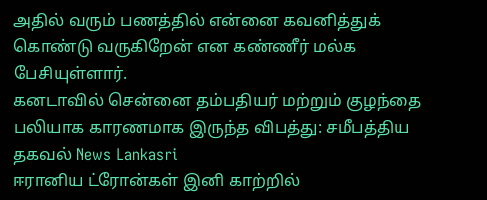அதில் வரும் பணத்தில் என்னை கவனித்துக் கொண்டு வருகிறேன் என கண்ணீர் மல்க பேசியுள்ளார்.
கனடாவில் சென்னை தம்பதியர் மற்றும் குழந்தை பலியாக காரணமாக இருந்த விபத்து: சமீபத்திய தகவல் News Lankasri
ஈரானிய ட்ரோன்கள் இனி காற்றில்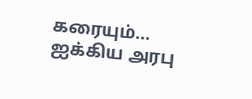கரையும்... ஐக்கிய அரபு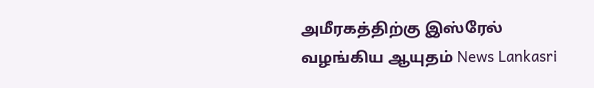அமீரகத்திற்கு இஸ்ரேல் வழங்கிய ஆயுதம் News Lankasri